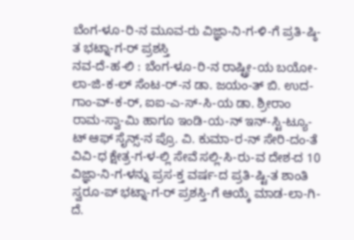ಬೆಂಗ-ಳೂ-ರಿ-ನ ಮೂವ-ರು ವಿಜ್ಞಾ-ನಿ-ಗ-ಳಿ-ಗೆ ಪ್ರತಿ-ಷ್ಠಿ-ತ ಭಟ್ನಾ-ಗ-ರ್ ಪ್ರಶಸ್ತಿ
ನವ-ದೆ-ಹ-ಲಿ : ಬೆಂಗ-ಳೂ-ರಿ-ನ ರಾಷ್ಟ್ರೀ-ಯ ಬಯೋ-ಲಾ-ಜಿ-ಕ-ಲ್ ಸೆಂಟ-ರ್-ನ ಡಾ. ಜಯಂ-ತ್ ಬಿ. ಉದ-ಗಾಂ-ವ್-ಕ-ರ್, ಐಐ-ಎ-ಸ್-ಸಿ-ಯ ಡಾ. ಶ್ರೀರಾಂ ರಾಮ-ಸ್ವಾ-ಮಿ ಹಾಗೂ ಇಂಡಿ-ಯ-ನ್ ಇನ್-ಸ್ಟಿ-ಟ್ಯೂ-ಟ್ ಆಫ್ ಸೈನ್ಸ್-ನ ಪ್ರೊ. ವಿ. ಕುಮಾ-ರ-ನ್ ಸೇರಿ-ದಂ-ತೆ ವಿವಿ-ಧ ಕ್ಷೇತ್ರ-ಗ-ಳ-ಲ್ಲಿ ಸೇವೆ ಸಲ್ಲಿ-ಸಿ-ರು-ವ ದೇಶ-ದ 10 ವಿಜ್ಞಾ-ನಿ-ಗ-ಳನ್ನು ಪ್ರಸ-ಕ್ತ ವರ್ಷ-ದ ಪ್ರತಿ-ಷ್ಟಿ-ತ ಶಾಂತಿ ಸ್ವರೂ-ಪ್ ಭಟ್ನಾ-ಗ-ರ್ ಪ್ರಶಸ್ತಿ-ಗೆ ಆಯ್ಕೆ ಮಾಡ-ಲಾ-ಗಿ-ದೆ.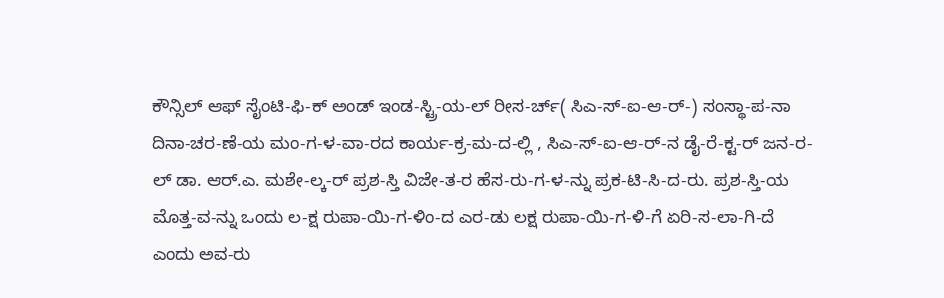ಕೌನ್ಸಿಲ್ ಆಫ್ ಸೈಂಟಿ-ಫಿ-ಕ್ ಅಂಡ್ ಇಂಡ-ಸ್ಟ್ರಿ-ಯ-ಲ್ ರೀಸ-ರ್ಚ್( ಸಿಎ-ಸ್-ಐ-ಆ-ರ್-) ಸಂಸ್ಥಾ-ಪ-ನಾ ದಿನಾ-ಚರ-ಣೆ-ಯ ಮಂ-ಗ-ಳ-ವಾ-ರದ ಕಾರ್ಯ-ಕ್ರ-ಮ-ದ-ಲ್ಲಿ , ಸಿಎ-ಸ್-ಐ-ಆ-ರ್-ನ ಡೈ-ರೆ-ಕ್ಟ-ರ್ ಜನ-ರ-ಲ್ ಡಾ. ಆರ್.ಎ. ಮಶೇ-ಲ್ಕ-ರ್ ಪ್ರಶ-ಸ್ತಿ ವಿಜೇ-ತ-ರ ಹೆಸ-ರು-ಗ-ಳ-ನ್ನು ಪ್ರಕ-ಟಿ-ಸಿ-ದ-ರು. ಪ್ರಶ-ಸ್ತಿ-ಯ ಮೊತ್ತ-ವ-ನ್ನು ಒಂದು ಲ-ಕ್ಷ ರುಪಾ-ಯಿ-ಗ-ಳಿಂ-ದ ಎರ-ಡು ಲಕ್ಷ ರುಪಾ-ಯಿ-ಗ-ಳಿ-ಗೆ ಏರಿ-ಸ-ಲಾ-ಗಿ-ದೆ ಎಂದು ಅವ-ರು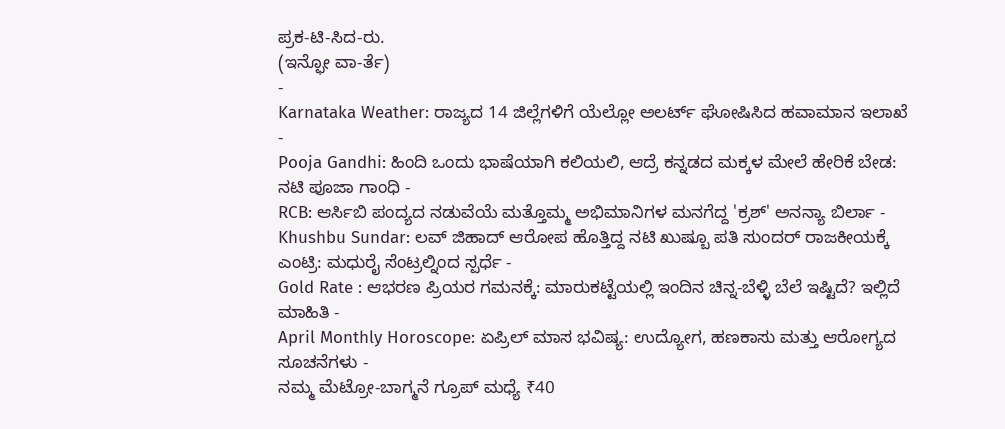ಪ್ರಕ-ಟಿ-ಸಿದ-ರು.
(ಇನ್ಫೋ ವಾ-ರ್ತೆ)
-
Karnataka Weather: ರಾಜ್ಯದ 14 ಜಿಲ್ಲೆಗಳಿಗೆ ಯೆಲ್ಲೋ ಅಲರ್ಟ್ ಘೋಷಿಸಿದ ಹವಾಮಾನ ಇಲಾಖೆ -
Pooja Gandhi: ಹಿಂದಿ ಒಂದು ಭಾಷೆಯಾಗಿ ಕಲಿಯಲಿ, ಆದ್ರೆ ಕನ್ನಡದ ಮಕ್ಕಳ ಮೇಲೆ ಹೇರಿಕೆ ಬೇಡ: ನಟಿ ಪೂಜಾ ಗಾಂಧಿ -
RCB: ಆರ್ಸಿಬಿ ಪಂದ್ಯದ ನಡುವೆಯೆ ಮತ್ತೊಮ್ಮ ಅಭಿಮಾನಿಗಳ ಮನಗೆದ್ದ 'ಕ್ರಶ್' ಅನನ್ಯಾ ಬಿರ್ಲಾ -
Khushbu Sundar: ಲವ್ ಜಿಹಾದ್ ಆರೋಪ ಹೊತ್ತಿದ್ದ ನಟಿ ಖುಷ್ಬೂ ಪತಿ ಸುಂದರ್ ರಾಜಕೀಯಕ್ಕೆ ಎಂಟ್ರಿ: ಮಧುರೈ ಸೆಂಟ್ರಲ್ನಿಂದ ಸ್ಪರ್ಧೆ -
Gold Rate : ಆಭರಣ ಪ್ರಿಯರ ಗಮನಕ್ಕೆ: ಮಾರುಕಟ್ಟೆಯಲ್ಲಿ ಇಂದಿನ ಚಿನ್ನ-ಬೆಳ್ಳಿ ಬೆಲೆ ಇಷ್ಟಿದೆ? ಇಲ್ಲಿದೆ ಮಾಹಿತಿ -
April Monthly Horoscope: ಏಪ್ರಿಲ್ ಮಾಸ ಭವಿಷ್ಯ: ಉದ್ಯೋಗ, ಹಣಕಾಸು ಮತ್ತು ಆರೋಗ್ಯದ ಸೂಚನೆಗಳು -
ನಮ್ಮ ಮೆಟ್ರೋ-ಬಾಗ್ಮನೆ ಗ್ರೂಪ್ ಮಧ್ಯೆ ₹40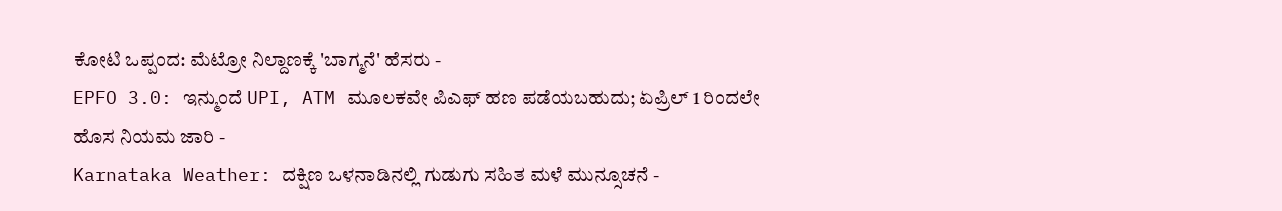ಕೋಟಿ ಒಪ್ಪಂದ: ಮೆಟ್ರೋ ನಿಲ್ದಾಣಕ್ಕೆ 'ಬಾಗ್ಮನೆ' ಹೆಸರು -
EPFO 3.0: ಇನ್ಮುಂದೆ UPI, ATM ಮೂಲಕವೇ ಪಿಎಫ್ ಹಣ ಪಡೆಯಬಹುದು; ಏಪ್ರಿಲ್ 1 ರಿಂದಲೇ ಹೊಸ ನಿಯಮ ಜಾರಿ -
Karnataka Weather: ದಕ್ಷಿಣ ಒಳನಾಡಿನಲ್ಲಿ ಗುಡುಗು ಸಹಿತ ಮಳೆ ಮುನ್ಸೂಚನೆ -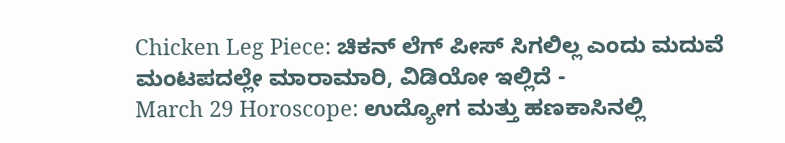Chicken Leg Piece: ಚಿಕನ್ ಲೆಗ್ ಪೀಸ್ ಸಿಗಲಿಲ್ಲ ಎಂದು ಮದುವೆ ಮಂಟಪದಲ್ಲೇ ಮಾರಾಮಾರಿ, ವಿಡಿಯೋ ಇಲ್ಲಿದೆ -
March 29 Horoscope: ಉದ್ಯೋಗ ಮತ್ತು ಹಣಕಾಸಿನಲ್ಲಿ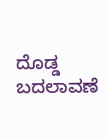ದೊಡ್ಡ ಬದಲಾವಣೆ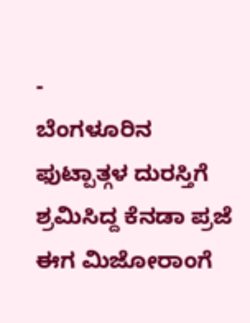-
ಬೆಂಗಳೂರಿನ ಫುಟ್ಪಾತ್ಗಳ ದುರಸ್ತಿಗೆ ಶ್ರಮಿಸಿದ್ದ ಕೆನಡಾ ಪ್ರಜೆ ಈಗ ಮಿಜೋರಾಂಗೆ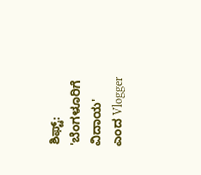ಶಿಫ್ಟ್: 'ಬೆಂಗಳೂರಿಗೆ ವಿದಾಯ' ಎಂದ Vlogger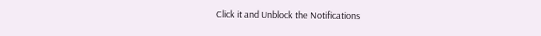Click it and Unblock the Notifications